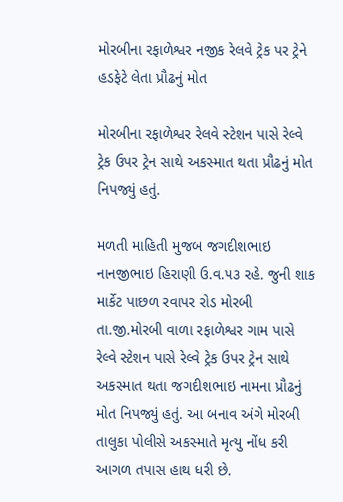મોરબીના રફાળેશ્વર નજીક રેલવે ટ્રેક પર ટ્રેને હડફેટે લેતા પ્રૌઢનું મોત

મોરબીના રફાળેશ્વર રેલવે સ્ટેશન પાસે રેલ્વે ટ્રેક ઉપર ટ્રેન સાથે અકસ્માત થતા પ્રૌઢનું મોત નિપજ્યું હતું.

મળતી માહિતી મુજબ જગદીશભાઇ નાનજીભાઇ હિરાણી ઉ.વ.૫૩ રહે. જુની શાક માર્કેટ પાછળ રવાપર રોડ મોરબી તા.જી.મોરબી વાળા રફાળેશ્વર ગામ પાસે રેલ્વે સ્ટેશન પાસે રેલ્વે ટ્રેક ઉપર ટ્રેન સાથે અકસ્માત થતા જગદીશભાઇ નામના પ્રૌઢનું મોત નિપજ્યું હતું. આ બનાવ અંગે મોરબી તાલુકા પોલીસે અકસ્માતે મૃત્યુ નોંધ કરી આગળ તપાસ હાથ ધરી છે.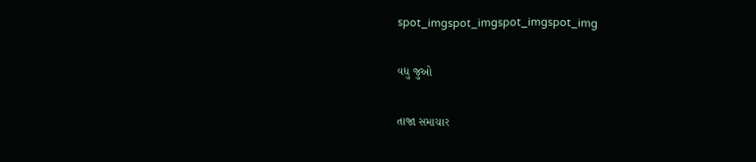spot_imgspot_imgspot_imgspot_img

વધુ જુઓ

તાજા સમાચાર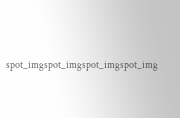spot_imgspot_imgspot_imgspot_img